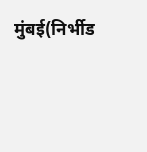मुंबई(निर्भीड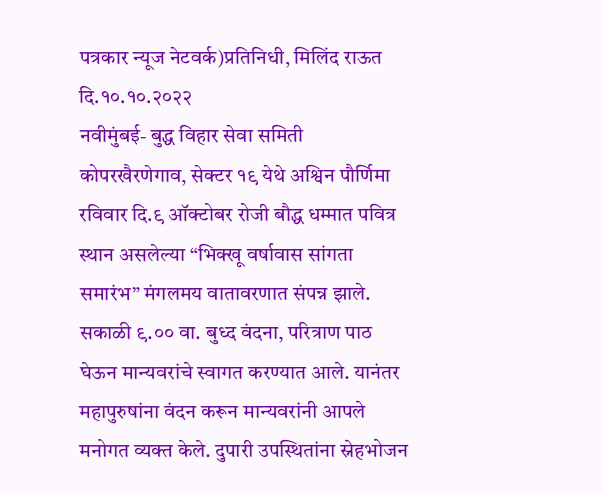पत्रकार न्यूज नेटवर्क)प्रतिनिधी, मिलिंद राऊत दि.१०.१०.२०२२
नवीमुंबई- बुद्ध विहार सेवा समिती कोपरखैरणेगाव, सेक्टर १९ येथे अश्विन पौर्णिमा रविवार दि.९ ऑक्टोबर रोजी बौद्ध धम्मात पवित्र स्थान असलेल्या “भिक्खू वर्षावास सांगता समारंभ” मंगलमय वातावरणात संपन्न झाले.
सकाळी ९.०० वा. बुध्द वंदना, परित्राण पाठ घेऊन मान्यवरांचे स्वागत करण्यात आले. यानंतर महापुरुषांना वंदन करून मान्यवरांनी आपले मनोगत व्यक्त केले. दुपारी उपस्थितांना स्नेहभोजन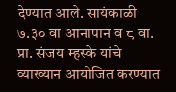देण्यात आले. सायंकाळी ७.३० वा आनापान व ८ वा. प्रा. संजय म्हस्के यांचे व्याख्यान आयोजित करण्यात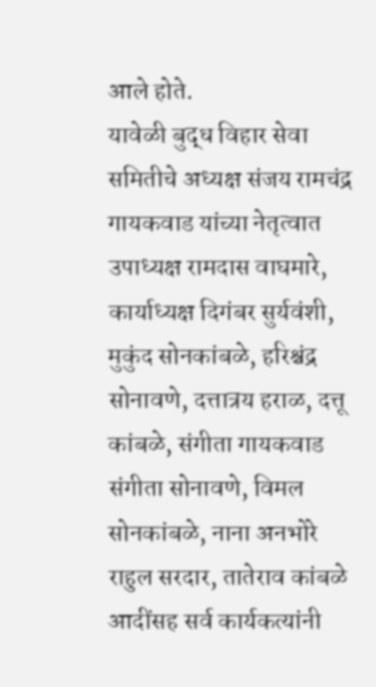आले होते.
यावेळी बुद्ध विहार सेवा समितीचे अध्यक्ष संजय रामचंद्र गायकवाड यांच्या नेतृत्वात उपाध्यक्ष रामदास वाघमारे,
कार्याध्यक्ष दिगंबर सुर्यवंशी, मुकुंद सोनकांबळे, हरिश्चंद्र सोनावणे, दत्तात्रय हराळ, दत्तू कांबळे, संगीता गायकवाड संगीता सोनावणे, विमल सोनकांबळे, नाना अनभोरे
राहुल सरदार, तातेराव कांबळे आदींसह सर्व कार्यकत्यांनी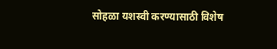सोहळा यशस्वी करण्यासाठी विशेष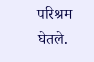परिश्रम घेतले.